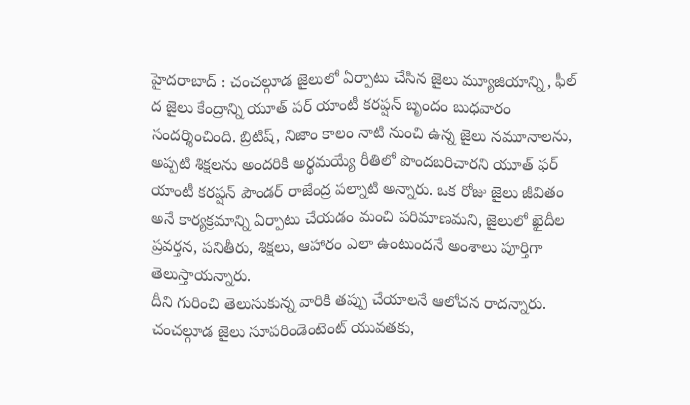హైదరాబాద్ : చంచల్గూడ జైలులో ఏర్పాటు చేసిన జైలు మ్యూజియాన్ని, ఫీల్ ద జైలు కేంద్రాన్ని యూత్ పర్ యాంటీ కరప్షన్ బృందం బుధవారం సందర్శించింది. బ్రిటిష్, నిజాం కాలం నాటి నుంచి ఉన్న జైలు నమూనాలను, అప్పటి శిక్షలను అందరికి అర్థమయ్యే రీతిలో పొందబరిచారని యూత్ ఫర్ యాంటీ కరప్షన్ పౌండర్ రాజేంద్ర పల్నాటి అన్నారు. ఒక రోజు జైలు జీవితం అనే కార్యక్రమాన్ని ఏర్పాటు చేయడం మంచి పరిమాణమని, జైలులో ఖైదీల ప్రవర్తన, పనితీరు, శిక్షలు, ఆహారం ఎలా ఉంటుందనే అంశాలు పూర్తిగా తెలుస్తాయన్నారు.
దీని గురించి తెలుసుకున్న వారికి తప్పు చేయాలనే ఆలోచన రాదన్నారు. చంచల్గూడ జైలు సూపరిండెంటెంట్ యువతకు,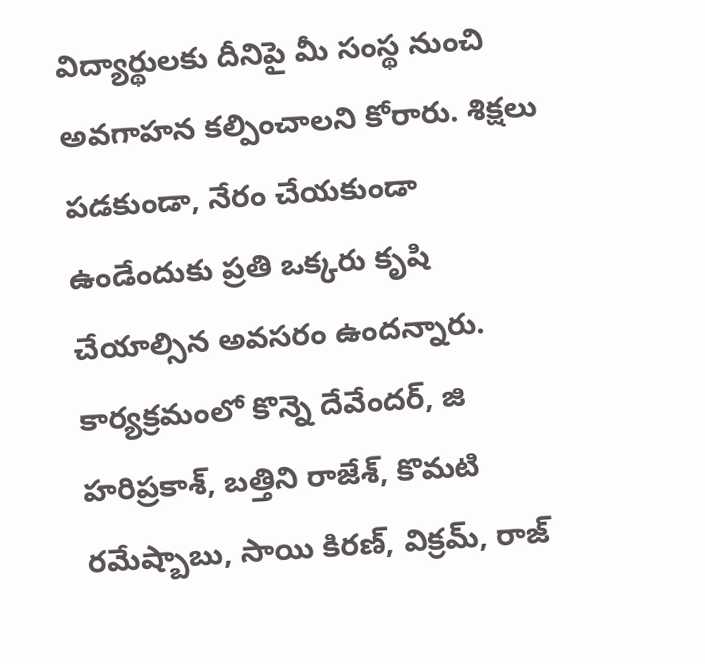విద్యార్థులకు దీనిపై మీ సంస్థ నుంచి అవగాహన కల్పించాలని కోరారు. శిక్షలు పడకుండా, నేరం చేయకుండా ఉండేందుకు ప్రతి ఒక్కరు కృషి చేయాల్సిన అవసరం ఉందన్నారు. కార్యక్రమంలో కొన్నె దేవేందర్, జి హరిప్రకాశ్, బత్తిని రాజేశ్, కొమటి రమేష్బాబు, సాయి కిరణ్, విక్రమ్, రాజ్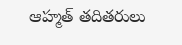ఆహ్మత్ తదితరులు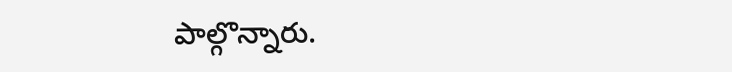పాల్గొన్నారు.